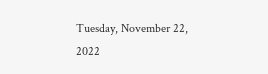Tuesday, November 22, 2022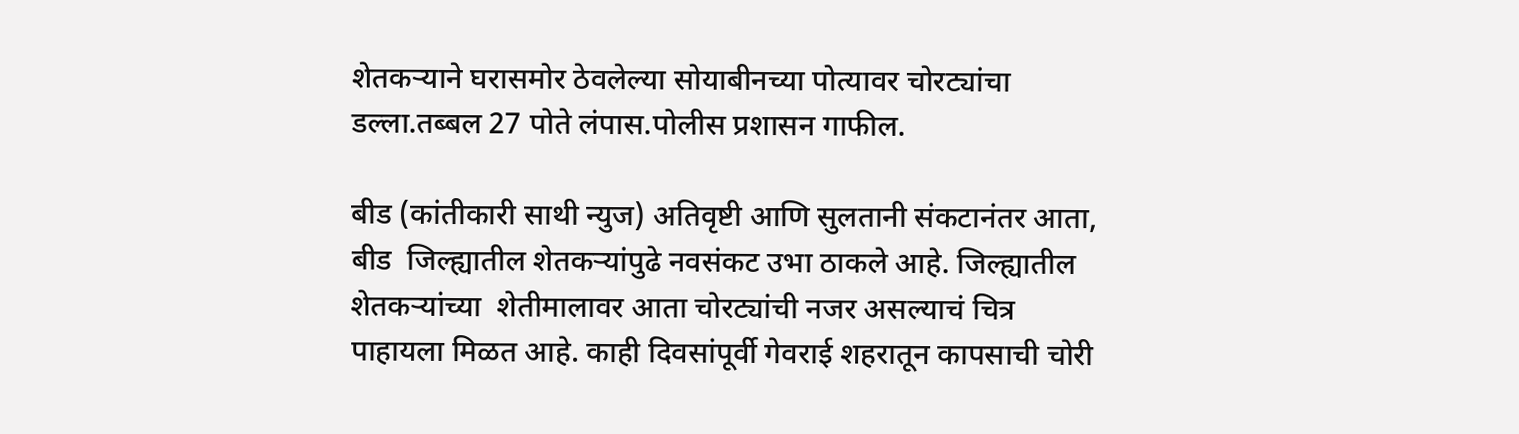शेतकऱ्याने घरासमोर ठेवलेल्या सोयाबीनच्या पोत्यावर चोरट्यांचा डल्ला.तब्बल 27 पोते लंपास.पोलीस प्रशासन गाफील.

बीड (कांतीकारी साथी न्युज) अतिवृष्टी आणि सुलतानी संकटानंतर आता, बीड  जिल्ह्यातील शेतकऱ्यांपुढे नवसंकट उभा ठाकले आहे. जिल्ह्यातील शेतकऱ्यांच्या  शेतीमालावर आता चोरट्यांची नजर असल्याचं चित्र पाहायला मिळत आहे. काही दिवसांपूर्वी गेवराई शहरातून कापसाची चोरी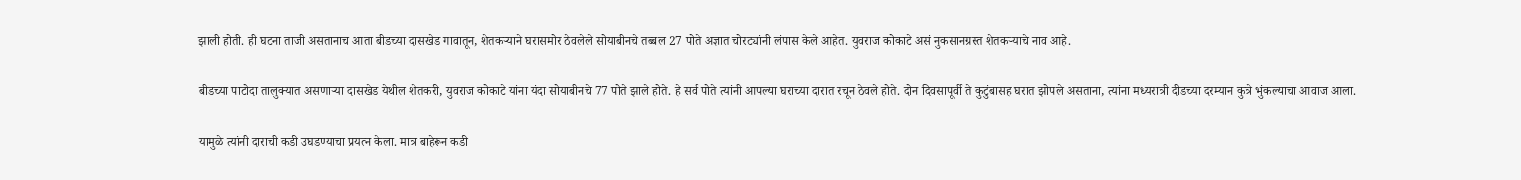झाली होती. ही घटना ताजी असतानाच आता बीडच्या दासखेड गावातून, शेतकऱ्याने घरासमोर ठेवलेले सोयाबीनचे तब्बल 27 पोते अज्ञात चोरट्यांनी लंपास केले आहेत. युवराज कोकाटे असं नुकसानग्रस्त शेतकऱ्याचे नाव आहे.

बीडच्या पाटोदा तालुक्यात असणाऱ्या दासखेड येथील शेतकरी, युवराज कोकाटे यांना यंदा सोयाबीनचे 77 पोते झाले होते. हे सर्व पोते त्यांनी आपल्या घराच्या दारात रचून ठेवले होते. दोन दिवसापूर्वी ते कुटुंबासह घरात झोपले असताना, त्यांना मध्यरात्री दीडच्या दरम्यान कुत्रे भुंकल्याचा आवाज आला.

यामुळे त्यांनी दाराची कडी उघडण्याचा प्रयत्न केला. मात्र बाहेरून कडी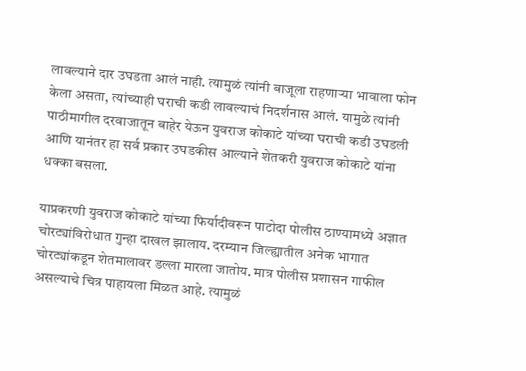लावल्याने दार उघडता आलं नाही. त्यामुळं त्यांनी बाजूला राहणाऱ्या भावाला फोन केला असता, त्यांच्याही घराची कडी लावल्याचं निदर्शनास आलं. यामुळे त्यांनी पाठीमागील दरवाजातून बाहेर येऊन युवराज कोकाटे यांच्या घराची कडी उघडली आणि यानंतर हा सर्व प्रकार उघडकीस आल्याने शेतकरी युवराज कोकाटे यांना धक्का बसला.

याप्रकरणी युवराज कोकाटे यांच्या फिर्यादीवरून पाटोदा पोलीस ठाण्यामध्ये अज्ञात चोरट्यांविरोधात गुन्हा दाखल झालाय. दरम्यान जिल्ह्यातील अनेक भागात चोरट्यांकडून शेतमालावर डल्ला मारला जातोय. मात्र पोलीस प्रशासन गाफील असल्याचे चित्र पाहायला मिळत आहे. त्यामुळं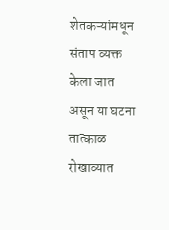शेतकऱ्यांमधून संताप व्यक्त केला जात असून या घटना तात्काळ रोखाव्यात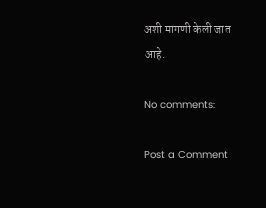अशी मागणी केली जात आहे.

No comments:

Post a Comment